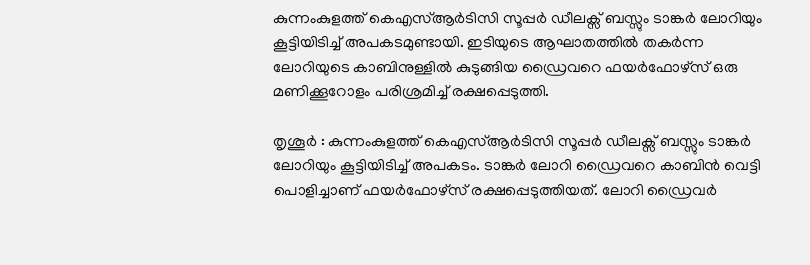കുന്നംകുളത്ത് കെഎസ്ആർടിസി സൂപ്പർ ഡീലക്സ് ബസ്സും ടാങ്കർ ലോറിയും കൂട്ടിയിടിച്ച് അപകടമുണ്ടായി. ഇടിയുടെ ആഘാതത്തിൽ തകർന്ന ലോറിയുടെ കാബിനുള്ളിൽ കുടുങ്ങിയ ഡ്രൈവറെ ഫയർഫോഴ്സ് ഒരു മണിക്കൂറോളം പരിശ്രമിച്ച് രക്ഷപ്പെടുത്തി.

തൃശൂർ : കുന്നംകുളത്ത് കെഎസ്ആർടിസി സൂപ്പർ ഡീലക്സ് ബസ്സും ടാങ്കർ ലോറിയും കൂട്ടിയിടിച്ച് അപകടം. ടാങ്കർ ലോറി ഡ്രൈവറെ കാബിൻ വെട്ടി പൊളിച്ചാണ് ഫയർഫോഴ്സ് രക്ഷപ്പെടുത്തിയത്. ലോറി ഡ്രൈവർ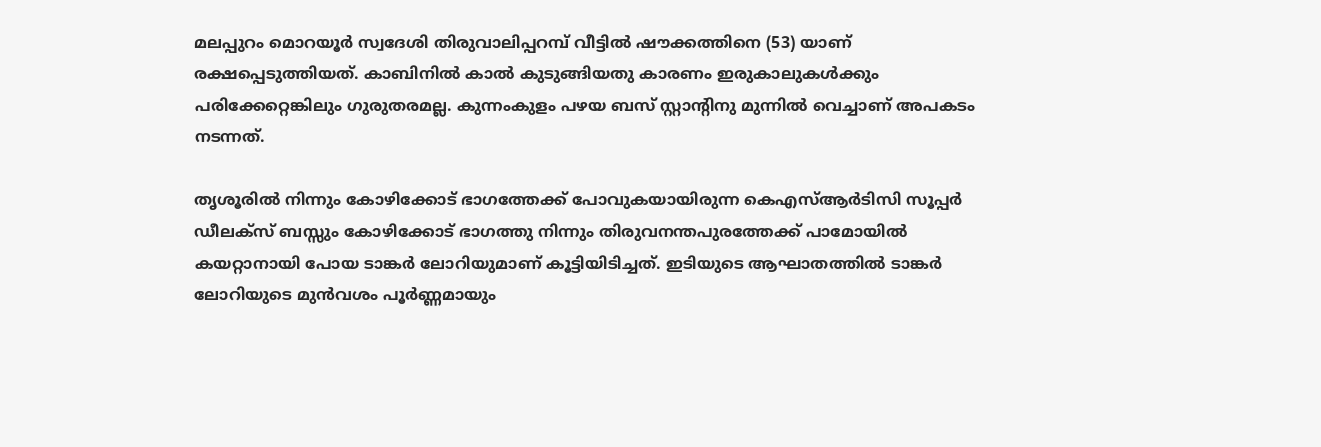മലപ്പുറം മൊറയൂർ സ്വദേശി തിരുവാലിപ്പറമ്പ് വീട്ടിൽ ഷൗക്കത്തിനെ (53) യാണ് രക്ഷപ്പെടുത്തിയത്. കാബിനിൽ കാൽ കുടുങ്ങിയതു കാരണം ഇരുകാലുകൾക്കും പരിക്കേറ്റെങ്കിലും ഗുരുതരമല്ല. കുന്നംകുളം പഴയ ബസ് സ്റ്റാൻ്റിനു മുന്നിൽ വെച്ചാണ് അപകടം നടന്നത്.

തൃശൂരിൽ നിന്നും കോഴിക്കോട് ഭാഗത്തേക്ക് പോവുകയായിരുന്ന കെഎസ്ആർടിസി സൂപ്പർ ഡീലക്സ് ബസ്സും കോഴിക്കോട് ഭാഗത്തു നിന്നും തിരുവനന്തപുരത്തേക്ക് പാമോയിൽ കയറ്റാനായി പോയ ടാങ്കർ ലോറിയുമാണ് കൂട്ടിയിടിച്ചത്. ഇടിയുടെ ആഘാതത്തിൽ ടാങ്കർ ലോറിയുടെ മുൻവശം പൂർണ്ണമായും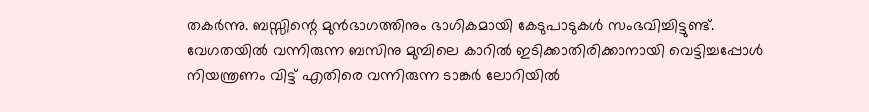തകർന്നു. ബസ്സിന്റെ മുൻഭാഗത്തിനും ഭാഗികമായി കേടുപാടുകൾ സംഭവിച്ചിട്ടുണ്ട്. വേഗതയിൽ വന്നിരുന്ന ബസിനു മുമ്പിലെ കാറിൽ ഇടിക്കാതിരിക്കാനായി വെട്ടിച്ചപ്പോൾ നിയന്ത്രണം വിട്ട് എതിരെ വന്നിരുന്ന ടാങ്കർ ലോറിയിൽ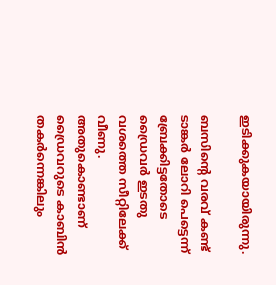ഇടിക്കുകയായിരുന്നു.

ബസിൻ്റെ വരവ് കണ്ട് ടാങ്കർ ലോറി പെട്ടെന്ന് ബ്രേക്കിട്ടതോടെ ഡ്രൈവർ ഇടതു വശത്തെ സീറ്റിലേക്ക് വീണു. അതുകൊണ്ടാണ് ഡ്രൈവറുടെ കാബിൻ തകർന്നെങ്കിലും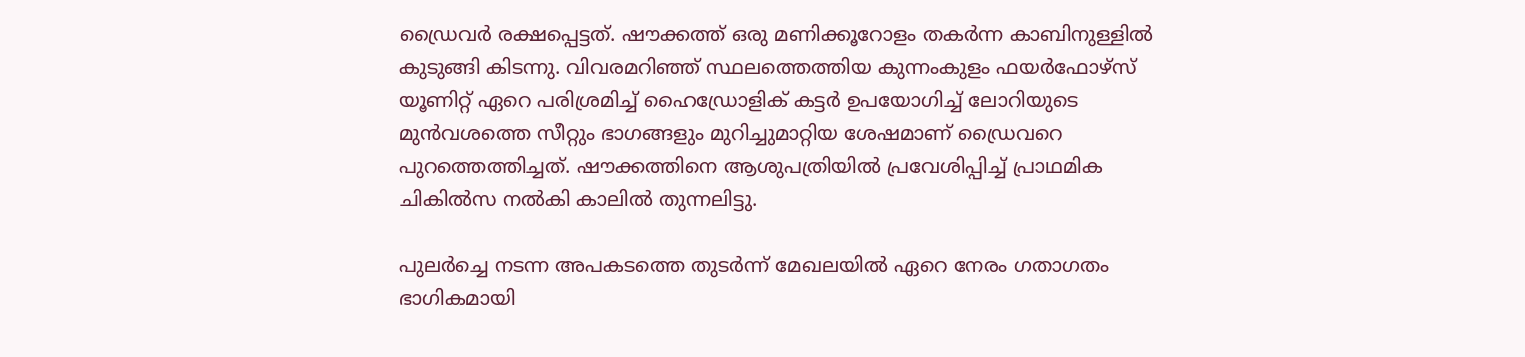ഡ്രൈവർ രക്ഷപ്പെട്ടത്. ഷൗക്കത്ത് ഒരു മണിക്കൂറോളം തകർന്ന കാബിനുള്ളിൽ കുടുങ്ങി കിടന്നു. വിവരമറിഞ്ഞ് സ്ഥലത്തെത്തിയ കുന്നംകുളം ഫയർഫോഴ്സ് യൂണിറ്റ് ഏറെ പരിശ്രമിച്ച് ഹൈഡ്രോളിക് കട്ടർ ഉപയോഗിച്ച് ലോറിയുടെ മുൻവശത്തെ സീറ്റും ഭാഗങ്ങളും മുറിച്ചുമാറ്റിയ ശേഷമാണ് ഡ്രൈവറെ പുറത്തെത്തിച്ചത്. ഷൗക്കത്തിനെ ആശുപത്രിയിൽ പ്രവേശിപ്പിച്ച് പ്രാഥമിക ചികിൽസ നൽകി കാലിൽ തുന്നലിട്ടു.

പുലർച്ചെ നടന്ന അപകടത്തെ തുടർന്ന് മേഖലയിൽ ഏറെ നേരം ഗതാഗതം ഭാഗികമായി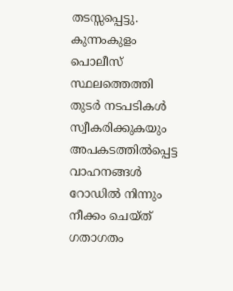തടസ്സപ്പെട്ടു. കുന്നംകുളം പൊലീസ് സ്ഥലത്തെത്തി തുടർ നടപടികൾ സ്വീകരിക്കുകയും അപകടത്തിൽപ്പെട്ട വാഹനങ്ങൾ റോഡിൽ നിന്നും നീക്കം ചെയ്ത് ഗതാഗതം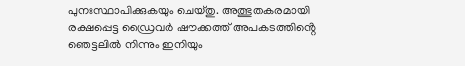പുനഃസ്ഥാപിക്കുകയും ചെയ്തു. അത്ഭുതകരമായി രക്ഷപ്പെട്ട ഡ്രൈവർ ഷൗക്കത്ത് അപകടത്തിൻ്റെ ഞെട്ടലിൽ നിന്നും ഇനിയും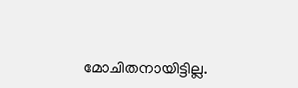മോചിതനായിട്ടില്ല.